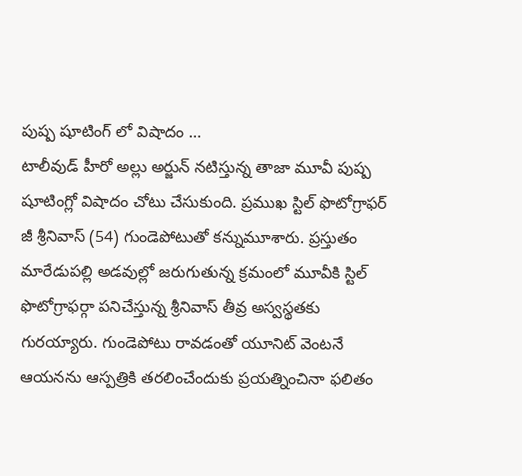పుష్ప షూటింగ్ లో విషాదం …
టాలీవుడ్ హీరో అల్లు అర్జున్ నటిస్తున్న తాజా మూవీ పుష్ప షూటింగ్లో విషాదం చోటు చేసుకుంది. ప్రముఖ స్టిల్ ఫొటోగ్రాఫర్ జీ శ్రీనివాస్ (54) గుండెపోటుతో కన్నుమూశారు. ప్రస్తుతం మారేడుపల్లి అడవుల్లో జరుగుతున్న క్రమంలో మూవీకి స్టిల్ ఫొటోగ్రాఫర్గా పనిచేస్తున్న శ్రీనివాస్ తీవ్ర అస్వస్థతకు గురయ్యారు. గుండెపోటు రావడంతో యూనిట్ వెంటనే ఆయనను ఆస్పత్రికి తరలించేందుకు ప్రయత్నించినా ఫలితం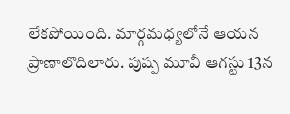లేకపోయింది. మార్గమధ్యలోనే ఆయన ప్రాణాలొదిలారు. పుష్ప మూవీ ఆగస్టు 13న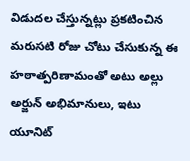విడుదల చేస్తున్నట్లు ప్రకటించిన మరుసటి రోజు చోటు చేసుకున్న ఈ హఠాత్పరిణామంతో అటు అల్లు అర్జున్ అభిమానులు, ఇటు యూనిట్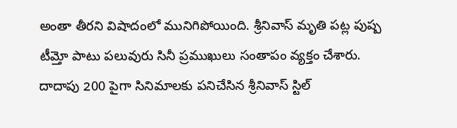అంతా తీరని విషాదంలో మునిగిపోయింది. శ్రీనివాస్ మృతి పట్ల పుష్ప టీమ్తో పాటు పలువురు సినీ ప్రముఖులు సంతాపం వ్యక్తం చేశారు.
దాదాపు 200 పైగా సినిమాలకు పనిచేసిన శ్రీనివాస్ స్టిల్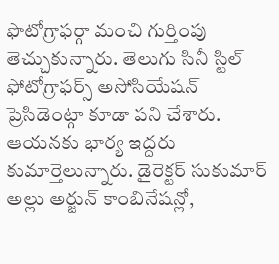ఫొటోగ్రాఫర్గా మంచి గుర్తింపు తెచ్చుకున్నారు. తెలుగు సినీ స్టిల్ ఫోటోగ్రాఫర్స్ అసోసియేషన్ ప్రెసిడెంట్గా కూడా పని చేశారు. ఆయనకు భార్య ఇద్దరు కుమార్తెలున్నారు. డైరెక్టర్ సుకుమార్ అల్లు అర్జున్ కాంబినేషన్లో,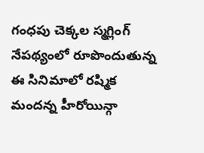గంధపు చెక్కల స్మగ్లింగ్ నేపథ్యంలో రూపొందుతున్న ఈ సినిమాలో రష్మిక మందన్న హీరోయిన్గా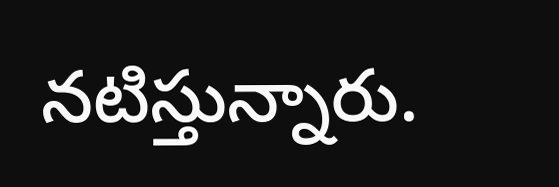నటిస్తున్నారు.